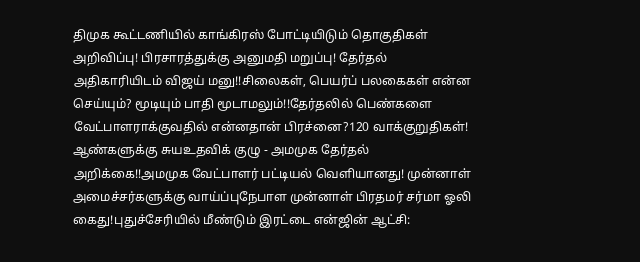திமுக கூட்டணியில் காங்கிரஸ் போட்டியிடும் தொகுதிகள் அறிவிப்பு! பிரசாரத்துக்கு அனுமதி மறுப்பு! தேர்தல் அதிகாரியிடம் விஜய் மனு!!சிலைகள், பெயர்ப் பலகைகள் என்ன செய்யும்? மூடியும் பாதி மூடாமலும்!!தேர்தலில் பெண்களை வேட்பாளராக்குவதில் என்னதான் பிரச்னை?120 வாக்குறுதிகள்! ஆண்களுக்கு சுயஉதவிக் குழு - அமமுக தேர்தல் அறிக்கை!!அமமுக வேட்பாளர் பட்டியல் வெளியானது! முன்னாள் அமைச்சர்களுக்கு வாய்ப்புநேபாள முன்னாள் பிரதமர் சர்மா ஓலி கைது!புதுச்சேரியில் மீண்டும் இரட்டை என்ஜின் ஆட்சி: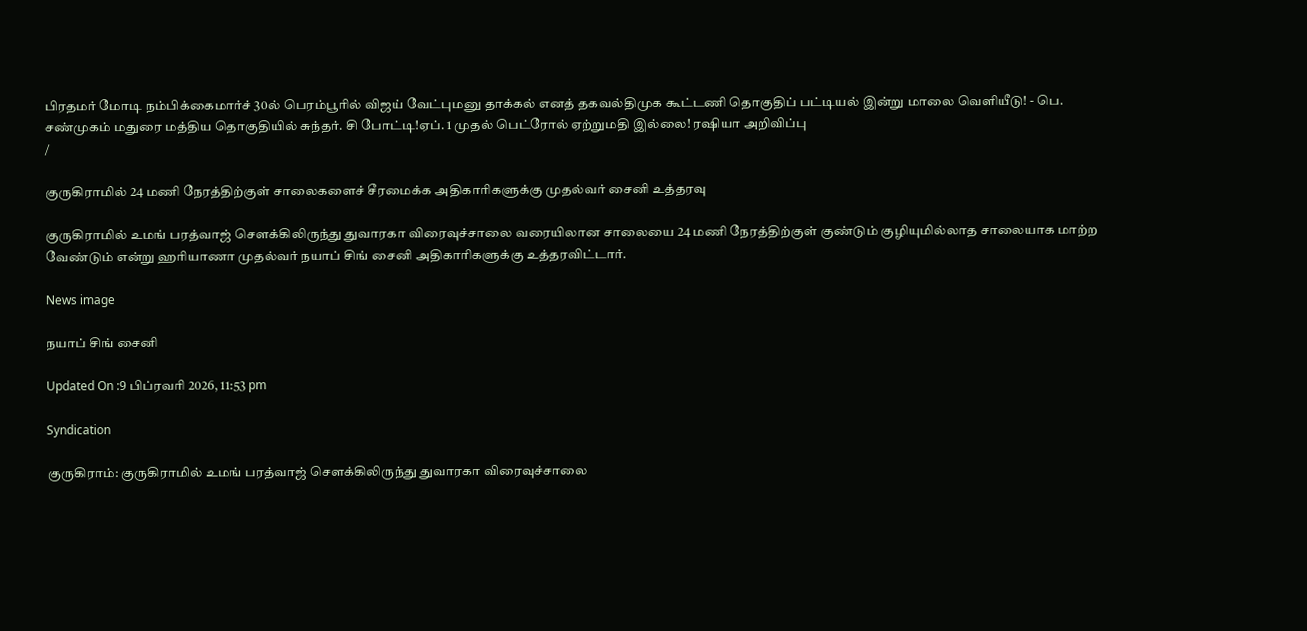பிரதமர் மோடி நம்பிக்கைமார்ச் 30ல் பெரம்பூரில் விஜய் வேட்புமனு தாக்கல் எனத் தகவல்திமுக கூட்டணி தொகுதிப் பட்டியல் இன்று மாலை வெளியீடு! - பெ. சண்முகம் மதுரை மத்திய தொகுதியில் சுந்தர். சி போட்டி!ஏப். 1 முதல் பெட்ரோல் ஏற்றுமதி இல்லை! ரஷியா அறிவிப்பு
/

குருகிராமில் 24 மணி நேரத்திற்குள் சாலைகளைச் சீரமைக்க அதிகாரிகளுக்கு முதல்வர் சைனி உத்தரவு

குருகிராமில் உமங் பரத்வாஜ் சௌக்கிலிருந்து துவாரகா விரைவுச்சாலை வரையிலான சாலையை 24 மணி நேரத்திற்குள் குண்டும் குழியுமில்லாத சாலையாக மாற்ற வேண்டும் என்று ஹரியாணா முதல்வர் நயாப் சிங் சைனி அதிகாரிகளுக்கு உத்தரவிட்டார்.

News image

நயாப் சிங் சைனி

Updated On :9 பிப்ரவரி 2026, 11:53 pm

Syndication

குருகிராம்: குருகிராமில் உமங் பரத்வாஜ் சௌக்கிலிருந்து துவாரகா விரைவுச்சாலை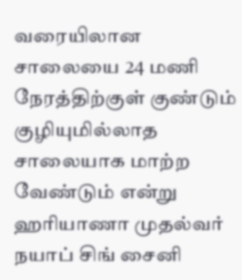வரையிலான சாலையை 24 மணி நேரத்திற்குள் குண்டும் குழியுமில்லாத சாலையாக மாற்ற வேண்டும் என்று ஹரியாணா முதல்வர் நயாப் சிங் சைனி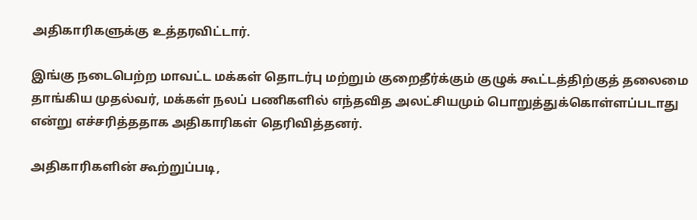அதிகாரிகளுக்கு உத்தரவிட்டார்.

இங்கு நடைபெற்ற மாவட்ட மக்கள் தொடர்பு மற்றும் குறைதீர்க்கும் குழுக் கூட்டத்திற்குத் தலைமை தாங்கிய முதல்வர், மக்கள் நலப் பணிகளில் எந்தவித அலட்சியமும் பொறுத்துக்கொள்ளப்படாது என்று எச்சரித்ததாக அதிகாரிகள் தெரிவித்தனர்.

அதிகாரிகளின் கூற்றுப்படி,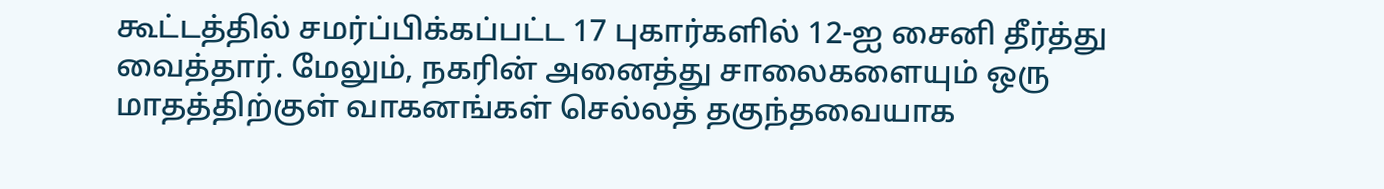கூட்டத்தில் சமர்ப்பிக்கப்பட்ட 17 புகார்களில் 12-ஐ சைனி தீர்த்து வைத்தார். மேலும், நகரின் அனைத்து சாலைகளையும் ஒரு மாதத்திற்குள் வாகனங்கள் செல்லத் தகுந்தவையாக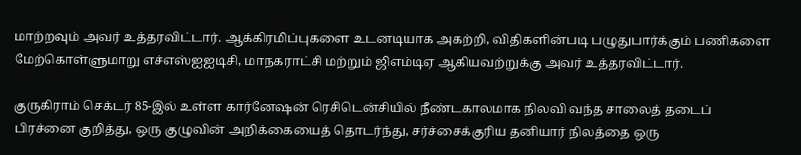மாற்றவும் அவர் உத்தரவிட்டார். ஆக்கிரமிப்புகளை உடனடியாக அகற்றி, விதிகளின்படி பழுதுபார்க்கும் பணிகளை மேற்கொள்ளுமாறு எச்எஸ்ஐஐடிசி, மாநகராட்சி மற்றும் ஜிஎம்டிஏ ஆகியவற்றுக்கு அவர் உத்தரவிட்டார்.

குருகிராம் செக்டர் 85-இல் உள்ள கார்னேஷன் ரெசிடென்சியில் நீண்டகாலமாக நிலவி வந்த சாலைத் தடைப் பிரச்னை குறித்து, ஒரு குழுவின் அறிக்கையைத் தொடர்ந்து, சர்ச்சைக்குரிய தனியார் நிலத்தை ஒரு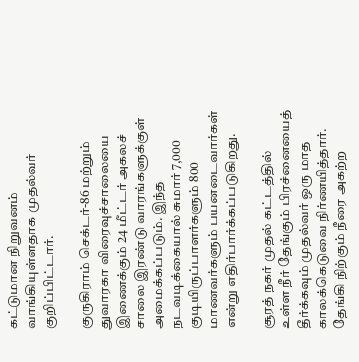கட்டுமான நிறுவனம் வாங்கியுள்ளதாக முதல்வர் குறிப்பிட்டார்.

குருகிராம் செக்டர்-86 மற்றும் துவாரகா விரைவுச்சாலையை இணைக்கும் 24 மீட்டர் அகலச் சாலை இரண்டு வாரங்களுக்குள் அமைக்கப்படும். இந்த நடவடிக்கையால் சுமார் 7,000 குடியிருப்பாளர்களும் 800 மாணவர்களும் பயனடைவார்கள் என்று எதிர்பார்க்கப்படுகிறது.

சூரத் நகர் முதல் கட்டத்தில் உள்ள நீர் தேங்கும் பிரச்னையைத் தீர்க்கவும் முதல்வர் ஒரு மாத காலக்கெடுவை நிர்ணயித்தார். தேங்கி நிற்கும் நீரை அகற்ற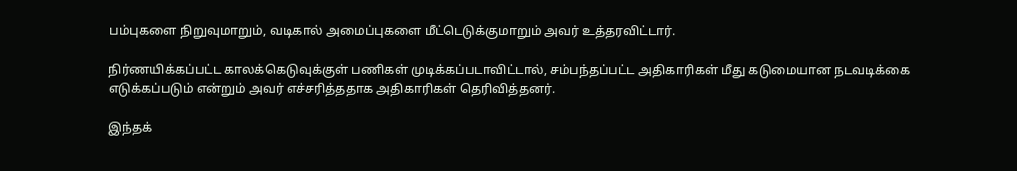பம்புகளை நிறுவுமாறும், வடிகால் அமைப்புகளை மீட்டெடுக்குமாறும் அவர் உத்தரவிட்டார்.

நிர்ணயிக்கப்பட்ட காலக்கெடுவுக்குள் பணிகள் முடிக்கப்படாவிட்டால், சம்பந்தப்பட்ட அதிகாரிகள் மீது கடுமையான நடவடிக்கை எடுக்கப்படும் என்றும் அவர் எச்சரித்ததாக அதிகாரிகள் தெரிவித்தனர்.

இந்தக்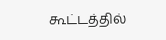கூட்டத்தில்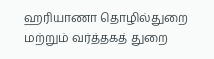ஹரியாணா தொழில்துறை மற்றும் வர்த்தகத் துறை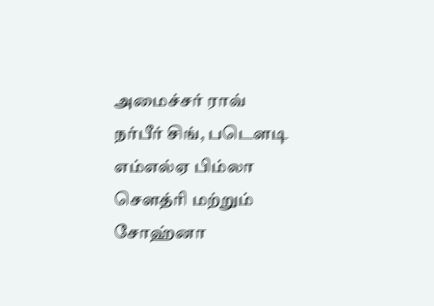அமைச்சர் ராவ் நர்பீர் சிங், படௌடி எம்எல்ஏ பிம்லா சௌத்ரி மற்றும் சோஹ்னா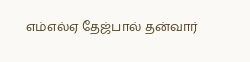எம்எல்ஏ தேஜ்பால் தன்வார்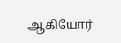ஆகியோர்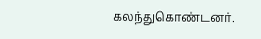கலந்துகொண்டனர்.